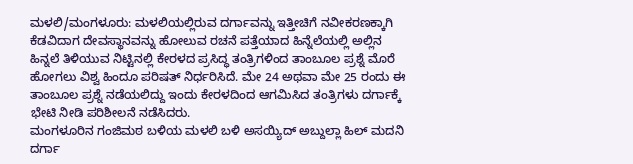ಮಳಲಿ/ಮಂಗಳೂರು: ಮಳಲಿಯಲ್ಲಿರುವ ದರ್ಗಾವನ್ನು ಇತ್ತೀಚಿಗೆ ನವೀಕರಣಕ್ಕಾಗಿ ಕೆಡವಿದಾಗ ದೇವಸ್ಥಾನವನ್ನು ಹೋಲುವ ರಚನೆ ಪತ್ತೆಯಾದ ಹಿನ್ನೆಲೆಯಲ್ಲಿ ಅಲ್ಲಿನ ಹಿನ್ನಲೆ ತಿಳಿಯುವ ನಿಟ್ಟಿನಲ್ಲಿ ಕೇರಳದ ಪ್ರಸಿದ್ಧ ತಂತ್ರಿಗಳಿಂದ ತಾಂಬೂಲ ಪ್ರಶ್ನೆ ಮೊರೆ ಹೋಗಲು ವಿಶ್ವ ಹಿಂದೂ ಪರಿಷತ್ ನಿರ್ಧರಿಸಿದೆ. ಮೇ 24 ಅಥವಾ ಮೇ 25 ರಂದು ಈ ತಾಂಬೂಲ ಪ್ರಶ್ನೆ ನಡೆಯಲಿದ್ದು ಇಂದು ಕೇರಳದಿಂದ ಆಗಮಿಸಿದ ತಂತ್ರಿಗಳು ದರ್ಗಾಕ್ಕೆ ಭೇಟಿ ನೀಡಿ ಪರಿಶೀಲನೆ ನಡೆಸಿದರು.
ಮಂಗಳೂರಿನ ಗಂಜಿಮಠ ಬಳಿಯ ಮಳಲಿ ಬಳಿ ಅಸಯ್ಯಿದ್ ಅಬ್ದುಲ್ಲಾ ಹಿಲ್ ಮದನಿ ದರ್ಗಾ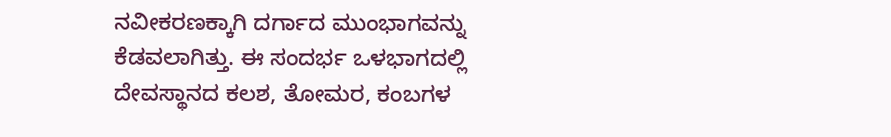ನವೀಕರಣಕ್ಕಾಗಿ ದರ್ಗಾದ ಮುಂಭಾಗವನ್ನು ಕೆಡವಲಾಗಿತ್ತು. ಈ ಸಂದರ್ಭ ಒಳಭಾಗದಲ್ಲಿ ದೇವಸ್ಥಾನದ ಕಲಶ, ತೋಮರ, ಕಂಬಗಳ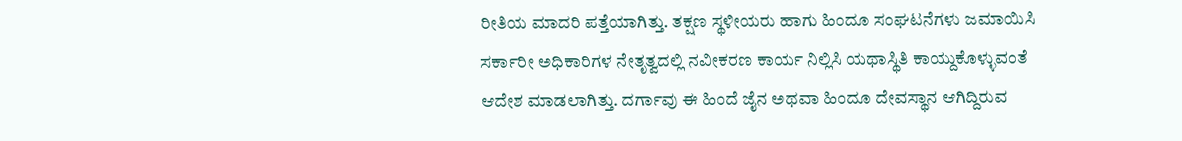ರೀತಿಯ ಮಾದರಿ ಪತ್ತೆಯಾಗಿತ್ತು. ತಕ್ಷಣ ಸ್ಥಳೀಯರು ಹಾಗು ಹಿಂದೂ ಸಂಘಟನೆಗಳು ಜಮಾಯಿಸಿ ಸರ್ಕಾರೀ ಅಧಿಕಾರಿಗಳ ನೇತೃತ್ವದಲ್ಲಿ ನವೀಕರಣ ಕಾರ್ಯ ನಿಲ್ಲಿಸಿ ಯಥಾಸ್ಥಿತಿ ಕಾಯ್ದುಕೊಳ್ಳುವಂತೆ ಆದೇಶ ಮಾಡಲಾಗಿತ್ತು. ದರ್ಗಾವು ಈ ಹಿಂದೆ ಜೈನ ಅಥವಾ ಹಿಂದೂ ದೇವಸ್ಥಾನ ಆಗಿದ್ದಿರುವ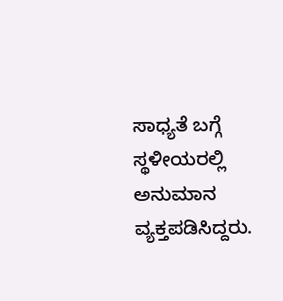ಸಾಧ್ಯತೆ ಬಗ್ಗೆ ಸ್ಥಳೀಯರಲ್ಲಿ ಅನುಮಾನ ವ್ಯಕ್ತಪಡಿಸಿದ್ದರು.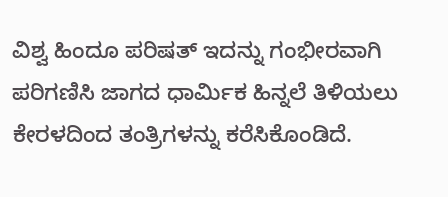ವಿಶ್ವ ಹಿಂದೂ ಪರಿಷತ್ ಇದನ್ನು ಗಂಭೀರವಾಗಿ ಪರಿಗಣಿಸಿ ಜಾಗದ ಧಾರ್ಮಿಕ ಹಿನ್ನಲೆ ತಿಳಿಯಲು ಕೇರಳದಿಂದ ತಂತ್ರಿಗಳನ್ನು ಕರೆಸಿಕೊಂಡಿದೆ.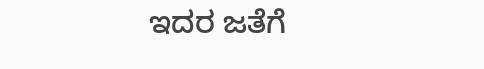ಇದರ ಜತೆಗೆ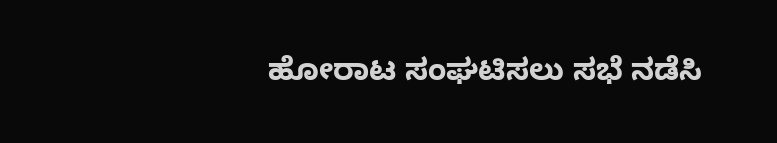ಹೋರಾಟ ಸಂಘಟಿಸಲು ಸಭೆ ನಡೆಸಿ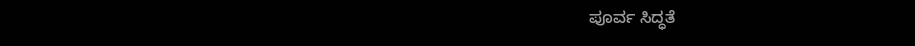ಪೂರ್ವ ಸಿದ್ಧತೆ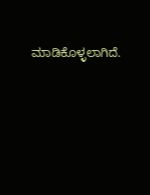ಮಾಡಿಕೊಳ್ಳಲಾಗಿದೆ.